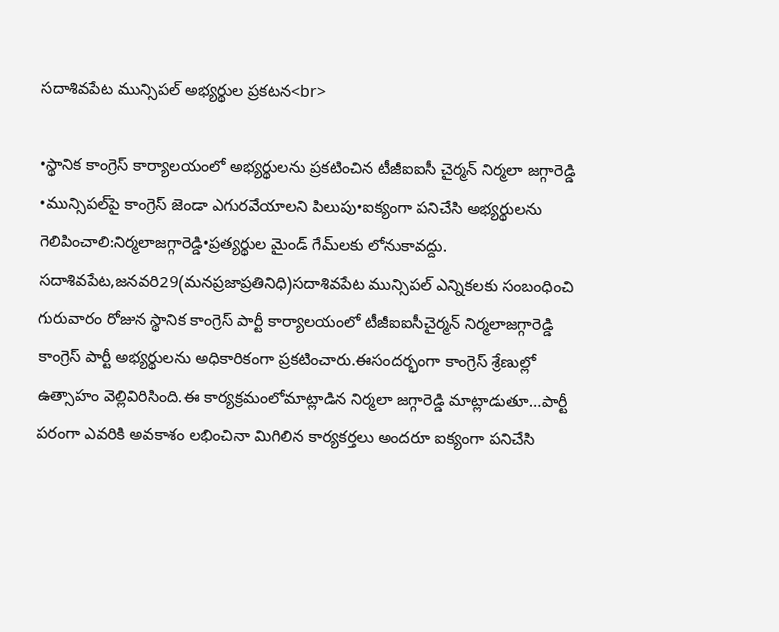సదాశివపేట మున్సిపల్ అభ్యర్థుల ప్రకటన<br>

•స్థానిక కాంగ్రెస్ కార్యాలయంలో అభ్యర్థులను ప్రకటించిన టీజీఐఐసీ చైర్మన్ నిర్మలా జగ్గారెడ్డి •మున్సిపల్‌పై కాంగ్రెస్ జెండా ఎగురవేయాలని పిలుపు•ఐక్యంగా పనిచేసి అభ్యర్థులను గెలిపించాలి:నిర్మలాజగ్గారెడ్డి•ప్రత్యర్థుల మైండ్ గేమ్‌లకు లోనుకావద్దు. సదాశివపేట,జనవరి29(మనప్రజాప్రతినిధి)సదాశివపేట మున్సిపల్ ఎన్నికలకు సంబంధించి గురువారం రోజున స్థానిక కాంగ్రెస్ పార్టీ కార్యాలయంలో టీజీఐఐసీచైర్మన్ నిర్మలాజగ్గారెడ్డి కాంగ్రెస్ పార్టీ అభ్యర్థులను అధికారికంగా ప్రకటించారు.ఈసందర్భంగా కాంగ్రెస్ శ్రేణుల్లో ఉత్సాహం వెల్లివిరిసింది.ఈ కార్యక్రమంలోమాట్లాడిన నిర్మలా జగ్గారెడ్డి మాట్లాడుతూ…పార్టీ పరంగా ఎవరికి అవకాశం లభించినా మిగిలిన కార్యకర్తలు అందరూ ఐక్యంగా పనిచేసి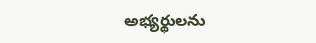అభ్యర్థులను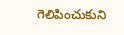గెలిపించుకుని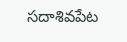సదాశివపేట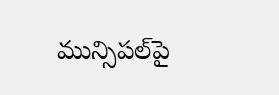మున్సిపల్‌పై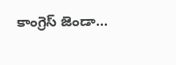కాంగ్రెస్ జెండా...